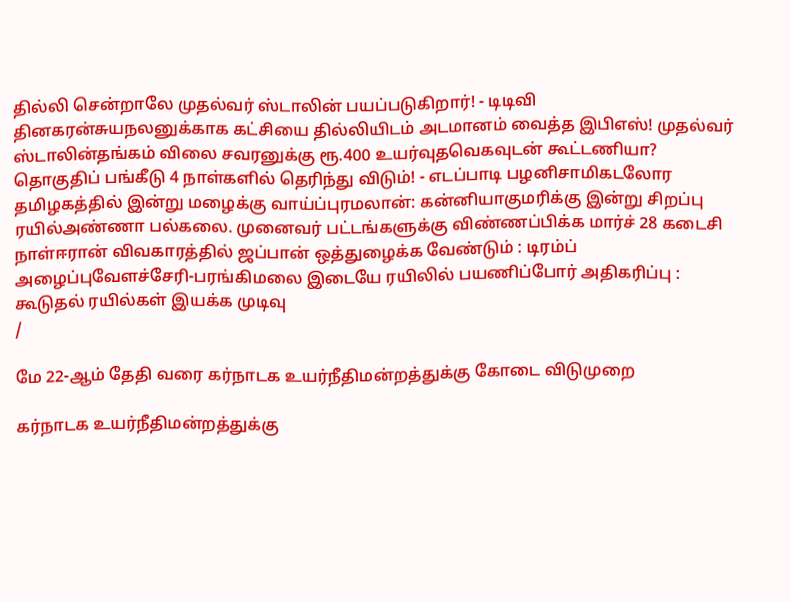தில்லி சென்றாலே முதல்வர் ஸ்டாலின் பயப்படுகிறார்! - டிடிவி தினகரன்சுயநலனுக்காக கட்சியை தில்லியிடம் அடமானம் வைத்த இபிஎஸ்! முதல்வர் ஸ்டாலின்தங்கம் விலை சவரனுக்கு ரூ.400 உயர்வுதவெகவுடன் கூட்டணியா? தொகுதிப் பங்கீடு 4 நாள்களில் தெரிந்து விடும்! - எடப்பாடி பழனிசாமிகடலோர தமிழகத்தில் இன்று மழைக்கு வாய்ப்புரமலான்: கன்னியாகுமரிக்கு இன்று சிறப்பு ரயில்அண்ணா பல்கலை. முனைவர் பட்டங்களுக்கு விண்ணப்பிக்க மார்ச் 28 கடைசி நாள்ஈரான் விவகாரத்தில் ஜப்பான் ஒத்துழைக்க வேண்டும் : டிரம்ப் அழைப்புவேளச்சேரி-பரங்கிமலை இடையே ரயிலில் பயணிப்போர் அதிகரிப்பு : கூடுதல் ரயில்கள் இயக்க முடிவு
/

மே 22-ஆம் தேதி வரை கர்நாடக உயர்நீதிமன்றத்துக்கு கோடை விடுமுறை

கர்நாடக உயர்நீதிமன்றத்துக்கு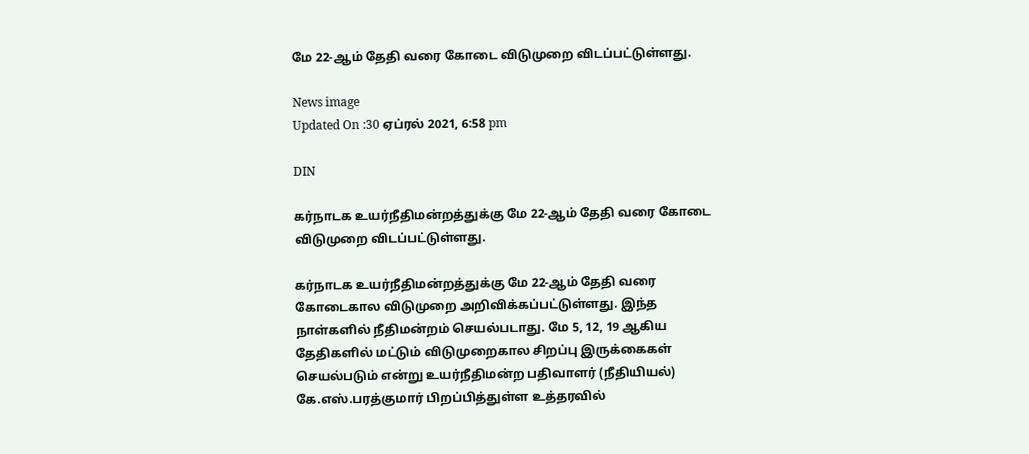மே 22-ஆம் தேதி வரை கோடை விடுமுறை விடப்பட்டுள்ளது.

News image
Updated On :30 ஏப்ரல் 2021, 6:58 pm

DIN

கர்நாடக உயர்நீதிமன்றத்துக்கு மே 22-ஆம் தேதி வரை கோடை விடுமுறை விடப்பட்டுள்ளது.

கர்நாடக உயர்நீதிமன்றத்துக்கு மே 22-ஆம் தேதி வரை கோடைகால விடுமுறை அறிவிக்கப்பட்டுள்ளது. இந்த நாள்களில் நீதிமன்றம் செயல்படாது. மே 5, 12, 19 ஆகிய தேதிகளில் மட்டும் விடுமுறைகால சிறப்பு இருக்கைகள் செயல்படும் என்று உயர்நீதிமன்ற பதிவாளர் (நீதியியல்) கே.எஸ்.பரத்குமார் பிறப்பித்துள்ள உத்தரவில்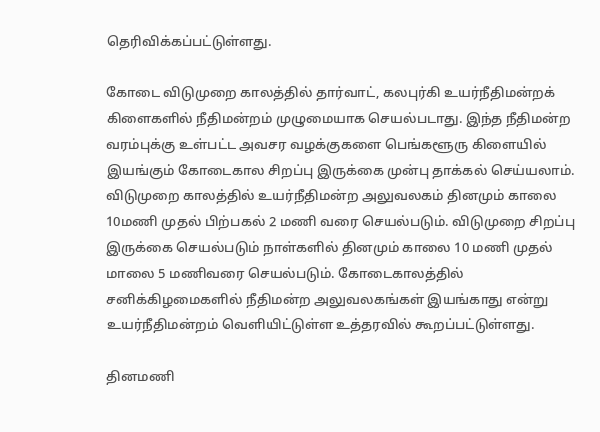தெரிவிக்கப்பட்டுள்ளது.

கோடை விடுமுறை காலத்தில் தார்வாட், கலபுர்கி உயர்நீதிமன்றக் கிளைகளில் நீதிமன்றம் முழுமையாக செயல்படாது. இந்த நீதிமன்ற வரம்புக்கு உள்பட்ட அவசர வழக்குகளை பெங்களூரு கிளையில் இயங்கும் கோடைகால சிறப்பு இருக்கை முன்பு தாக்கல் செய்யலாம். விடுமுறை காலத்தில் உயர்நீதிமன்ற அலுவலகம் தினமும் காலை 10மணி முதல் பிற்பகல் 2 மணி வரை செயல்படும். விடுமுறை சிறப்பு இருக்கை செயல்படும் நாள்களில் தினமும் காலை 10 மணி முதல் மாலை 5 மணிவரை செயல்படும். கோடைகாலத்தில் சனிக்கிழமைகளில் நீதிமன்ற அலுவலகங்கள் இயங்காது என்று உயர்நீதிமன்றம் வெளியிட்டுள்ள உத்தரவில் கூறப்பட்டுள்ளது.

தினமணி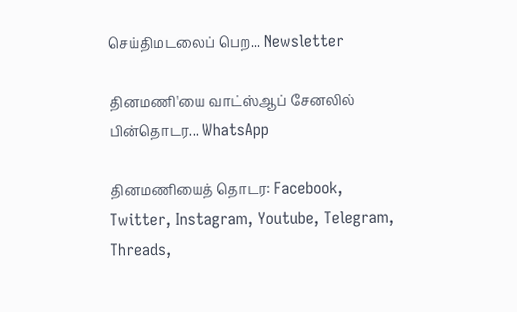செய்திமடலைப் பெற... Newsletter

தினமணி'யை வாட்ஸ்ஆப் சேனலில் பின்தொடர... WhatsApp

தினமணியைத் தொடர: Facebook, Twitter, Instagram, Youtube, Telegram, Threads,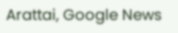Arattai, Google News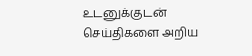உடனுக்குடன் செய்திகளை அறிய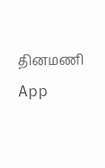தினமணி App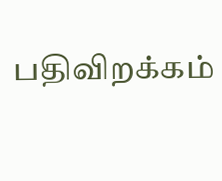பதிவிறக்கம்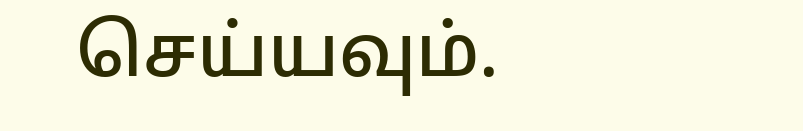செய்யவும்.